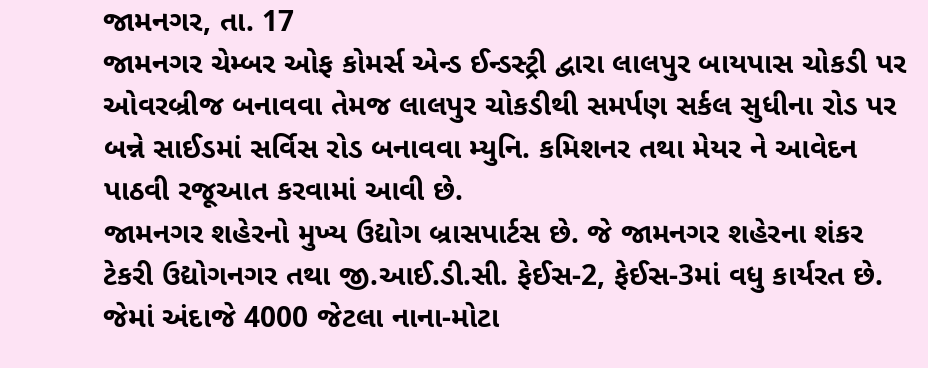જામનગર, તા. 17
જામનગર ચેમ્બર ઓફ કોમર્સ એન્ડ ઈન્ડસ્ટ્રી દ્વારા લાલપુર બાયપાસ ચોકડી પર ઓવરબ્રીજ બનાવવા તેમજ લાલપુર ચોકડીથી સમર્પણ સર્કલ સુધીના રોડ પર બન્ને સાઈડમાં સર્વિસ રોડ બનાવવા મ્યુનિ. કમિશનર તથા મેયર ને આવેદન પાઠવી રજૂઆત કરવામાં આવી છે.
જામનગર શહેરનો મુખ્ય ઉદ્યોગ બ્રાસપાર્ટસ છે. જે જામનગર શહેરના શંકર ટેકરી ઉદ્યોગનગર તથા જી.આઈ.ડી.સી. ફેઈસ-2, ફેઈસ-3માં વધુ કાર્યરત છે. જેમાં અંદાજે 4000 જેટલા નાના-મોટા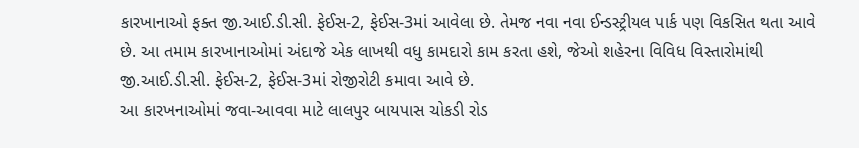કારખાનાઓ ફક્ત જી.આઈ.ડી.સી. ફેઈસ-2, ફેઈસ-3માં આવેલા છે. તેમજ નવા નવા ઈન્ડસ્ટ્રીયલ પાર્ક પણ વિકસિત થતા આવે છે. આ તમામ કારખાનાઓમાં અંદાજે એક લાખથી વધુ કામદારો કામ કરતા હશે, જેઓ શહેરના વિવિધ વિસ્તારોમાંથી જી.આઈ.ડી.સી. ફેઈસ-2, ફેઈસ-3માં રોજીરોટી કમાવા આવે છે.
આ કારખનાઓમાં જવા-આવવા માટે લાલપુર બાયપાસ ચોકડી રોડ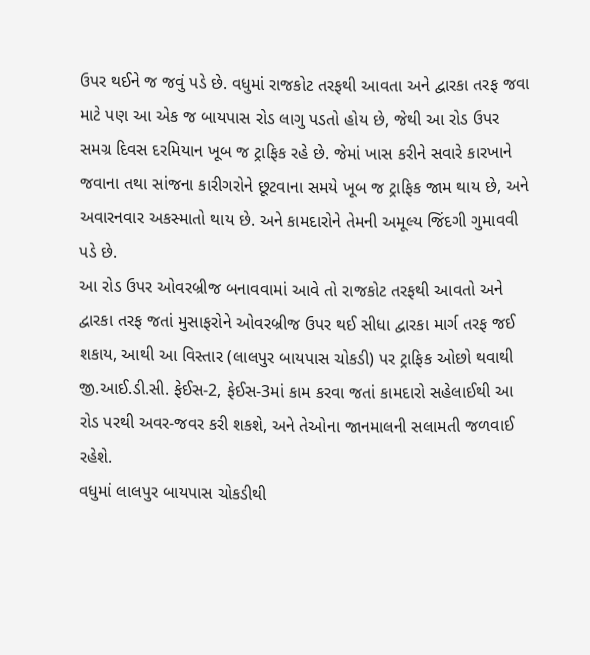ઉપર થઈને જ જવું પડે છે. વધુમાં રાજકોટ તરફથી આવતા અને દ્વારકા તરફ જવા માટે પણ આ એક જ બાયપાસ રોડ લાગુ પડતો હોય છે, જેથી આ રોડ ઉપર સમગ્ર દિવસ દરમિયાન ખૂબ જ ટ્રાફિક રહે છે. જેમાં ખાસ કરીને સવારે કારખાને જવાના તથા સાંજના કારીગરોને છૂટવાના સમયે ખૂબ જ ટ્રાફિક જામ થાય છે, અને અવારનવાર અકસ્માતો થાય છે. અને કામદારોને તેમની અમૂલ્ય જિંદગી ગુમાવવી પડે છે.
આ રોડ ઉપર ઓવરબ્રીજ બનાવવામાં આવે તો રાજકોટ તરફથી આવતો અને દ્વારકા તરફ જતાં મુસાફરોને ઓવરબ્રીજ ઉપર થઈ સીધા દ્વારકા માર્ગ તરફ જઈ શકાય, આથી આ વિસ્તાર (લાલપુર બાયપાસ ચોકડી) પર ટ્રાફિક ઓછો થવાથી જી.આઈ.ડી.સી. ફેઈસ-2, ફેઈસ-3માં કામ કરવા જતાં કામદારો સહેલાઈથી આ રોડ પરથી અવર-જવર કરી શકશે, અને તેઓના જાનમાલની સલામતી જળવાઈ રહેશે.
વધુમાં લાલપુર બાયપાસ ચોકડીથી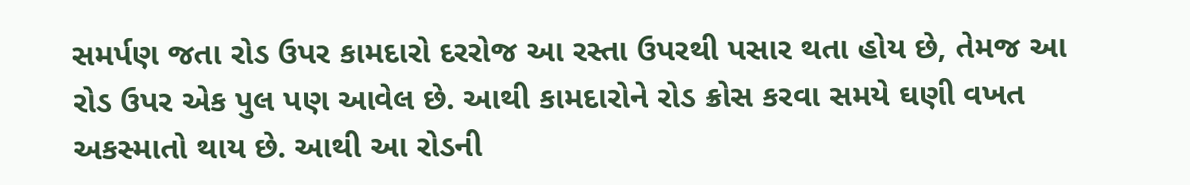સમર્પણ જતા રોડ ઉપર કામદારો દરરોજ આ રસ્તા ઉપરથી પસાર થતા હોય છે, તેમજ આ રોડ ઉપર એક પુલ પણ આવેલ છે. આથી કામદારોને રોડ ક્રોસ કરવા સમયે ઘણી વખત અકસ્માતો થાય છે. આથી આ રોડની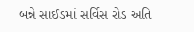બન્ને સાઈડમાં સર્વિસ રોડ અતિ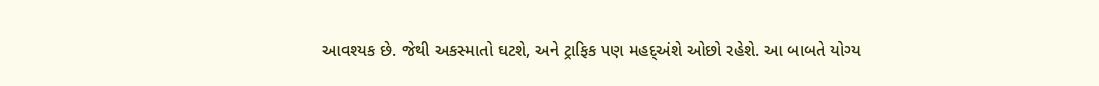આવશ્યક છે. જેથી અકસ્માતો ઘટશે, અને ટ્રાફિક પણ મહદ્અંશે ઓછો રહેશે. આ બાબતે યોગ્ય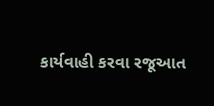કાર્યવાહી કરવા રજૂઆત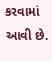કરવામાં આવી છે.